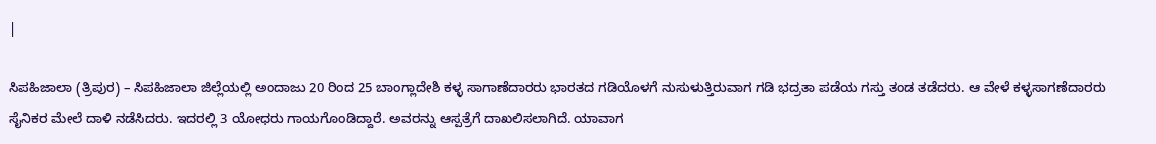|

ಸಿಪಹಿಜಾಲಾ (ತ್ರಿಪುರ) – ಸಿಪಹಿಜಾಲಾ ಜಿಲ್ಲೆಯಲ್ಲಿ ಅಂದಾಜು 20 ರಿಂದ 25 ಬಾಂಗ್ಲಾದೇಶಿ ಕಳ್ಳ ಸಾಗಾಣೆದಾರರು ಭಾರತದ ಗಡಿಯೊಳಗೆ ನುಸುಳುತ್ತಿರುವಾಗ ಗಡಿ ಭದ್ರತಾ ಪಡೆಯ ಗಸ್ತು ತಂಡ ತಡೆದರು. ಆ ವೇಳೆ ಕಳ್ಳಸಾಗಣೆದಾರರು ಸೈನಿಕರ ಮೇಲೆ ದಾಳಿ ನಡೆಸಿದರು. ಇದರಲ್ಲಿ 3 ಯೋಧರು ಗಾಯಗೊಂಡಿದ್ದಾರೆ. ಅವರನ್ನು ಆಸ್ಪತ್ರೆಗೆ ದಾಖಲಿಸಲಾಗಿದೆ. ಯಾವಾಗ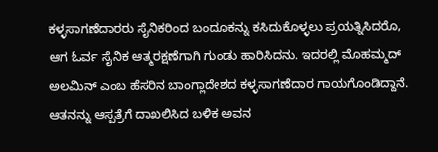ಕಳ್ಳಸಾಗಣೆದಾರರು ಸೈನಿಕರಿಂದ ಬಂದೂಕನ್ನು ಕಸಿದುಕೊಳ್ಳಲು ಪ್ರಯತ್ನಿಸಿದರೊ, ಆಗ ಓರ್ವ ಸೈನಿಕ ಆತ್ಮರಕ್ಷಣೆಗಾಗಿ ಗುಂಡು ಹಾರಿಸಿದನು. ಇದರಲ್ಲಿ ಮೊಹಮ್ಮದ್ ಅಲಮಿನ್ ಎಂಬ ಹೆಸರಿನ ಬಾಂಗ್ಲಾದೇಶದ ಕಳ್ಳಸಾಗಣೆದಾರ ಗಾಯಗೊಂಡಿದ್ದಾನೆ. ಆತನನ್ನು ಆಸ್ಪತ್ರೆಗೆ ದಾಖಲಿಸಿದ ಬಳಿಕ ಅವನ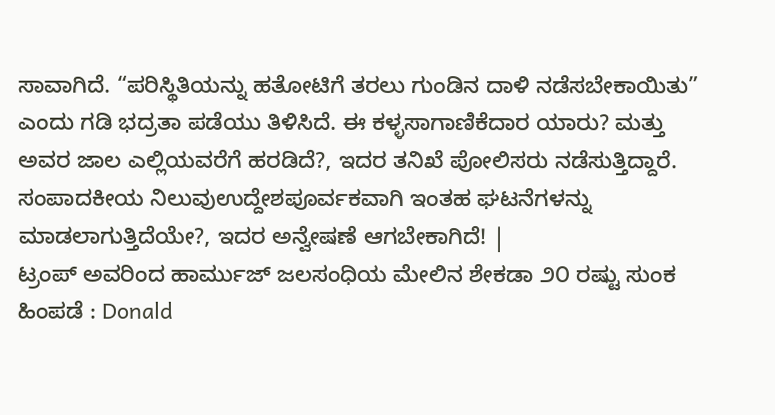ಸಾವಾಗಿದೆ. “ಪರಿಸ್ಥಿತಿಯನ್ನು ಹತೋಟಿಗೆ ತರಲು ಗುಂಡಿನ ದಾಳಿ ನಡೆಸಬೇಕಾಯಿತು” ಎಂದು ಗಡಿ ಭದ್ರತಾ ಪಡೆಯು ತಿಳಿಸಿದೆ. ಈ ಕಳ್ಳಸಾಗಾಣಿಕೆದಾರ ಯಾರು? ಮತ್ತು ಅವರ ಜಾಲ ಎಲ್ಲಿಯವರೆಗೆ ಹರಡಿದೆ?, ಇದರ ತನಿಖೆ ಪೋಲಿಸರು ನಡೆಸುತ್ತಿದ್ದಾರೆ.
ಸಂಪಾದಕೀಯ ನಿಲುವುಉದ್ದೇಶಪೂರ್ವಕವಾಗಿ ಇಂತಹ ಘಟನೆಗಳನ್ನು ಮಾಡಲಾಗುತ್ತಿದೆಯೇ?, ಇದರ ಅನ್ವೇಷಣೆ ಆಗಬೇಕಾಗಿದೆ! |
ಟ್ರಂಪ್ ಅವರಿಂದ ಹಾರ್ಮುಜ್ ಜಲಸಂಧಿಯ ಮೇಲಿನ ಶೇಕಡಾ ೨೦ ರಷ್ಟು ಸುಂಕ ಹಿಂಪಡೆ : Donald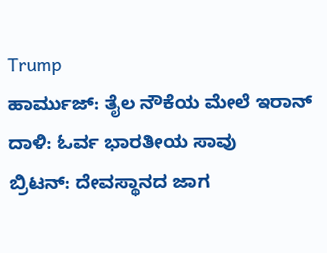Trump
ಹಾರ್ಮುಜ್: ತೈಲ ನೌಕೆಯ ಮೇಲೆ ಇರಾನ್ ದಾಳಿ: ಓರ್ವ ಭಾರತೀಯ ಸಾವು
ಬ್ರಿಟನ್: ದೇವಸ್ಥಾನದ ಜಾಗ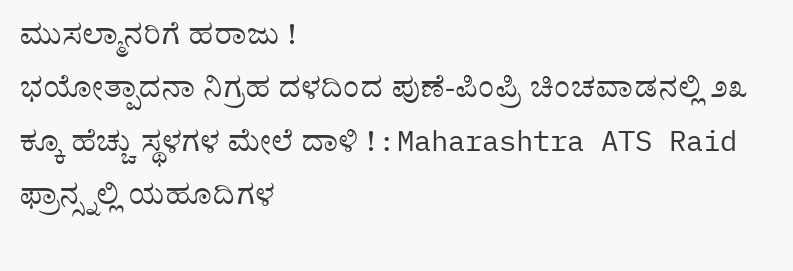ಮುಸಲ್ಮಾನರಿಗೆ ಹರಾಜು !
ಭಯೋತ್ಪಾದನಾ ನಿಗ್ರಹ ದಳದಿಂದ ಪುಣೆ-ಪಿಂಪ್ರಿ ಚಿಂಚವಾಡನಲ್ಲಿ ೨೩ ಕ್ಕೂ ಹೆಚ್ಚು ಸ್ಥಳಗಳ ಮೇಲೆ ದಾಳಿ ! : Maharashtra ATS Raid
ಫ್ರಾನ್ಸ್ನಲ್ಲಿ ಯಹೂದಿಗಳ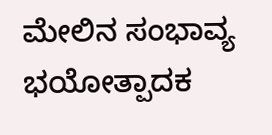ಮೇಲಿನ ಸಂಭಾವ್ಯ ಭಯೋತ್ಪಾದಕ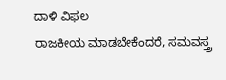ದಾಳಿ ವಿಫಲ
ರಾಜಕೀಯ ಮಾಡಬೇಕೆಂದರೆ, ಸಮವಸ್ತ್ರ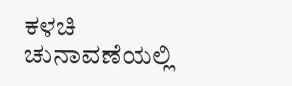ಕಳಚಿ ಚುನಾವಣೆಯಲ್ಲಿ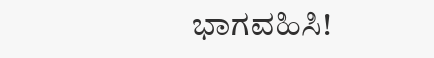ಭಾಗವಹಿಸಿ!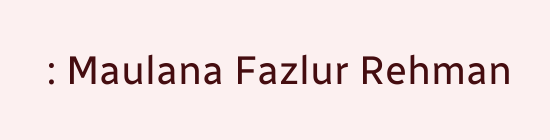: Maulana Fazlur Rehman